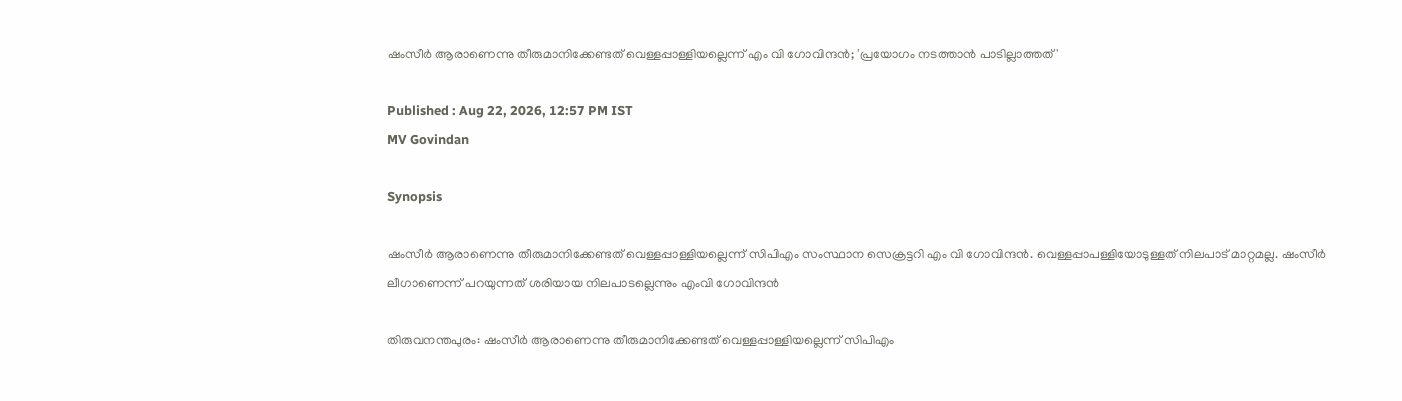ഷംസീർ ആരാണെന്നു തീരുമാനിക്കേണ്ടത് വെള്ളപ്പാള്ളിയല്ലെന്ന് എം വി ഗോവിന്ദൻ; 'പ്രയോഗം നടത്താൻ പാടില്ലാത്തത്'

Published : Aug 22, 2026, 12:57 PM IST
MV Govindan

Synopsis

ഷംസീർ ആരാണെന്നു തീരുമാനിക്കേണ്ടത് വെള്ളപ്പാള്ളിയല്ലെന്ന് സിപിഎം സംസ്ഥാന സെക്രട്ടറി എം വി ഗോവിന്ദൻ. വെള്ളപ്പാപള്ളിയോടുള്ളത് നിലപാട് മാറ്റമല്ല. ഷംസീർ ലീഗാണെന്ന് പറയുന്നത് ശരിയായ നിലപാടല്ലെന്നും എംവി ഗോവിന്ദൻ

തിരുവനന്തപുരം: ഷംസീർ ആരാണെന്നു തീരുമാനിക്കേണ്ടത് വെള്ളപ്പാള്ളിയല്ലെന്ന് സിപിഎം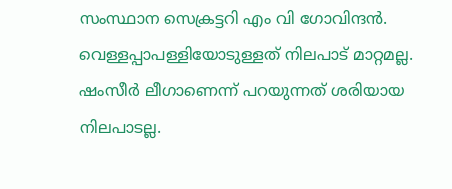സംസ്ഥാന സെക്രട്ടറി എം വി ഗോവിന്ദൻ. വെള്ളപ്പാപള്ളിയോടുള്ളത് നിലപാട് മാറ്റമല്ല. ഷംസീർ ലീഗാണെന്ന് പറയുന്നത് ശരിയായ നിലപാടല്ല.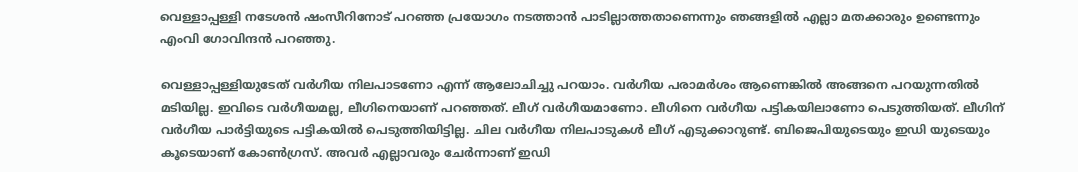വെള്ളാപ്പള്ളി നടേശൻ ഷംസീറിനോട്‌ പറഞ്ഞ പ്രയോഗം നടത്താൻ പാടില്ലാത്തതാണെന്നും ഞങ്ങളിൽ എല്ലാ മതക്കാരും ഉണ്ടെന്നും എംവി ഗോവിന്ദൻ പറഞ്ഞു.

വെള്ളാപ്പള്ളിയുടേത് വർഗീയ നിലപാടണോ എന്ന് ആലോചിച്ചു പറയാം. വർഗീയ പരാമർശം ആണെങ്കിൽ അങ്ങനെ പറയുന്നതിൽ മടിയില്ല. ഇവിടെ വർഗീയമല്ല, ലീഗിനെയാണ് പറഞ്ഞത്. ലീഗ് വർഗീയമാണോ. ലീഗിനെ വർഗീയ പട്ടികയിലാണോ പെടുത്തിയത്. ലീഗിന് വർഗീയ പാർട്ടിയുടെ പട്ടികയിൽ പെടുത്തിയിട്ടില്ല. ചില വർഗീയ നിലപാടുകൾ ലീഗ് എടുക്കാറുണ്ട്. ബിജെപിയുടെയും ഇഡി യുടെയും കൂടെയാണ് കോൺഗ്രസ്. അവർ എല്ലാവരും ചേർന്നാണ് ഇഡി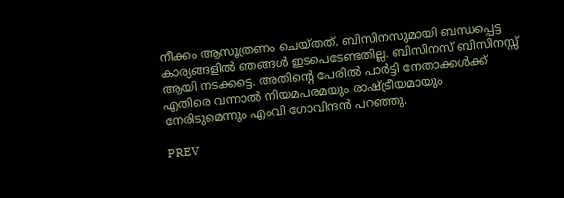നീക്കം ആസൂത്രണം ചെയ്തത്. ബിസിനസുമായി ബന്ധപ്പെട്ട കാര്യങ്ങളിൽ ഞങ്ങൾ ഇടപെടേണ്ടതില്ല. ബിസിനസ്‌ ബിസിനസ്സ് ആയി നടക്കട്ടെ. അതിന്റെ പേരിൽ പാർട്ടി നേതാക്കൾക്ക് എതിരെ വന്നാൽ നിയമപരമയും രാഷ്ട്രീയമായും നേരിടുമെന്നും എംവി ഗോവിന്ദൻ പറഞ്ഞു.

PREV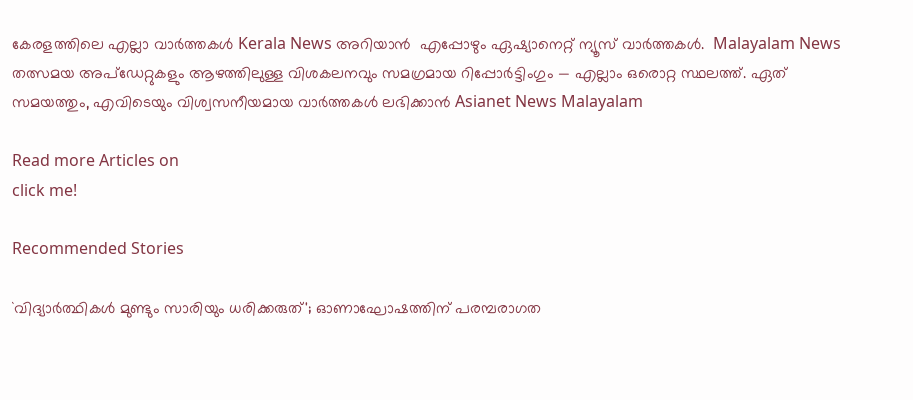കേരളത്തിലെ എല്ലാ വാർത്തകൾ Kerala News അറിയാൻ  എപ്പോഴും ഏഷ്യാനെറ്റ് ന്യൂസ് വാർത്തകൾ.  Malayalam News   തത്സമയ അപ്‌ഡേറ്റുകളും ആഴത്തിലുള്ള വിശകലനവും സമഗ്രമായ റിപ്പോർട്ടിംഗും — എല്ലാം ഒരൊറ്റ സ്ഥലത്ത്. ഏത് സമയത്തും, എവിടെയും വിശ്വസനീയമായ വാർത്തകൾ ലഭിക്കാൻ Asianet News Malayalam

Read more Articles on
click me!

Recommended Stories

`വിദ്യാർത്ഥികൾ മുണ്ടും സാരിയും ധരിക്കരുത്'; ഓണാഘോഷത്തിന് പരമ്പരാഗത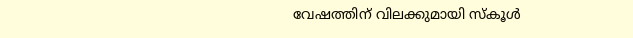വേഷത്തിന് വിലക്കുമായി സ്കൂൾ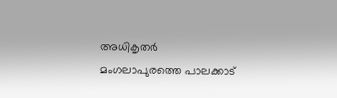അധികൃതർ
മംഗലാപുരത്തെ പാലക്കാട്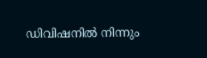ഡിവിഷനില്‍ നിന്നും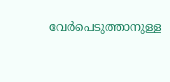വേര്‍പെടുത്താനുള്ള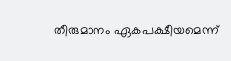തീരുമാനം ഏകപക്ഷീയമെന്ന്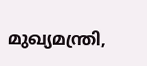മുഖ്യമന്ത്രി,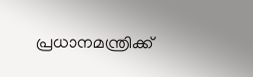പ്രധാനമന്ത്രിക്ക്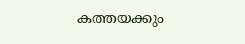കത്തയക്കും